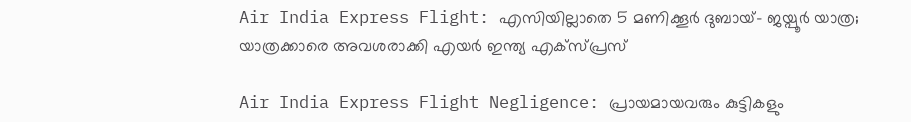Air India Express Flight: എസിയില്ലാതെ 5 മണിക്കൂർ ദുബായ്– ജയ്പൂർ യാത്ര; യാത്രക്കാരെ അവശരാക്കി എയർ ഇന്ത്യ എക്സ്പ്രസ്

Air India Express Flight Negligence: പ്രായമായവരും കുട്ടികളും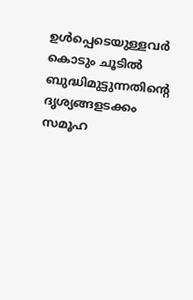ഉൾപ്പെടെയുള്ളവർ കൊടും ചൂടിൽ ബുദ്ധിമുട്ടുന്നതിന്റെ ദൃശ്യങ്ങളടക്കം സമൂഹ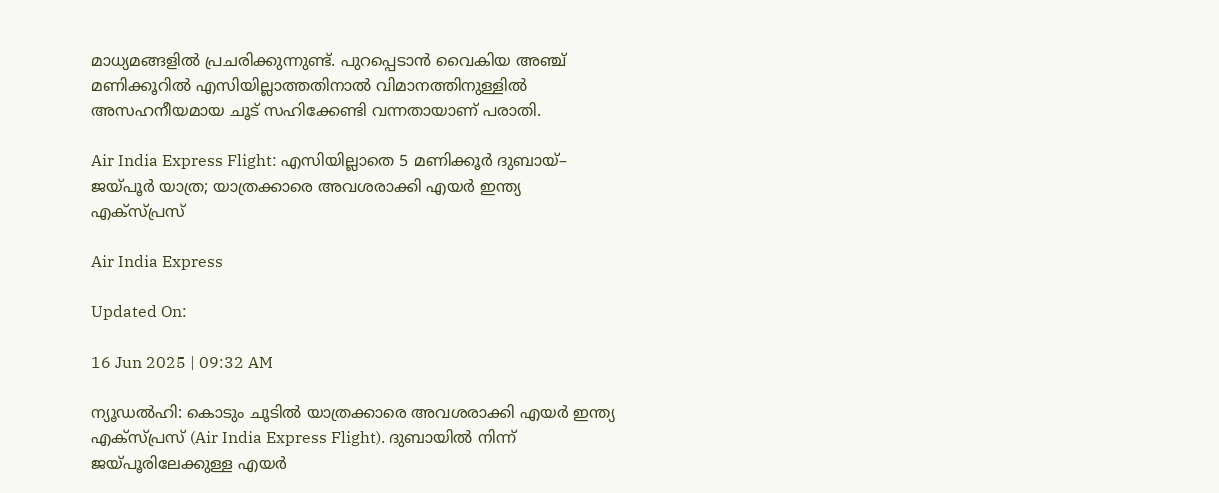മാധ്യമങ്ങളിൽ പ്രചരിക്കുന്നുണ്ട്. പുറപ്പെടാൻ വൈകിയ അഞ്ച് മണിക്കൂറിൽ എസിയില്ലാത്തതിനാൽ വിമാനത്തിനുള്ളിൽ അസഹനീയമായ ചൂട് സഹിക്കേണ്ടി വന്നതായാണ് പരാതി.

Air India Express Flight: എസിയില്ലാതെ 5 മണിക്കൂർ ദുബായ്– ജയ്പൂർ യാത്ര; യാത്രക്കാരെ അവശരാക്കി എയർ ഇന്ത്യ എക്സ്പ്രസ്

Air India Express

Updated On:

16 Jun 2025 | 09:32 AM

ന്യൂഡൽഹി: കൊടും ചൂടിൽ യാത്രക്കാരെ അവശരാക്കി എയർ ഇന്ത്യ എക്സ്പ്രസ് (Air India Express Flight). ദുബായിൽ നിന്ന് ജയ്പൂരിലേക്കുള്ള എയർ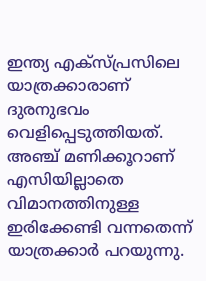ഇന്ത്യ എക്സ്പ്രസിലെ യാത്രക്കാരാണ് ദുരനുഭവം വെളിപ്പെടുത്തിയത്. അഞ്ച് മണിക്കൂറാണ് എസിയില്ലാതെ വിമാനത്തിനുള്ള ഇരിക്കേണ്ടി വന്നതെന്ന് യാത്രക്കാർ പറയുന്നു.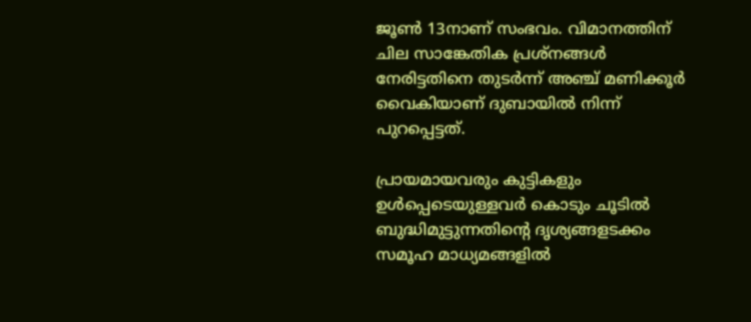ജൂൺ 13നാണ് സംഭവം. വിമാനത്തിന് ചില സാങ്കേതിക പ്രശ്‌നങ്ങൾ നേരിട്ടതിനെ തുടർന്ന് അഞ്ച് മണിക്കൂർ വൈകിയാണ് ദുബായിൽ നിന്ന് പുറപ്പെട്ടത്.

പ്രായമായവരും കുട്ടികളും ഉൾപ്പെടെയുള്ളവർ കൊടും ചൂടിൽ ബുദ്ധിമുട്ടുന്നതിന്റെ ദൃശ്യങ്ങളടക്കം സമൂഹ മാധ്യമങ്ങളിൽ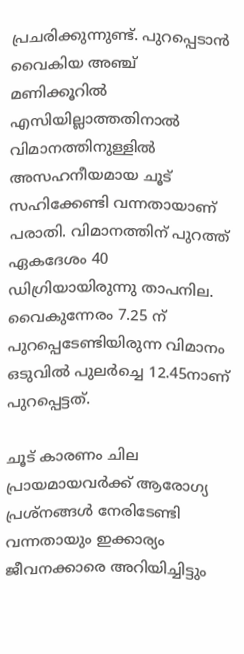പ്രചരിക്കുന്നുണ്ട്. പുറപ്പെടാൻ വൈകിയ അഞ്ച് മണിക്കൂറിൽ എസിയില്ലാത്തതിനാൽ വിമാനത്തിനുള്ളിൽ അസഹനീയമായ ചൂട് സഹിക്കേണ്ടി വന്നതായാണ് പരാതി. വിമാനത്തിന് പുറത്ത് ഏകദേശം 40 ഡിഗ്രിയായിരുന്നു താപനില. വൈകുന്നേരം 7.25 ന് പുറപ്പെടേണ്ടിയിരുന്ന വിമാനം ഒടുവിൽ പുലർച്ചെ 12.45നാണ് പുറപ്പെട്ടത്.

ചൂട് കാരണം ചില പ്രായമായവർക്ക് ആരോഗ്യ പ്രശ്നങ്ങൾ നേരിടേണ്ടി വന്നതായും ഇക്കാര്യം ജീവനക്കാരെ അറിയിച്ചിട്ടും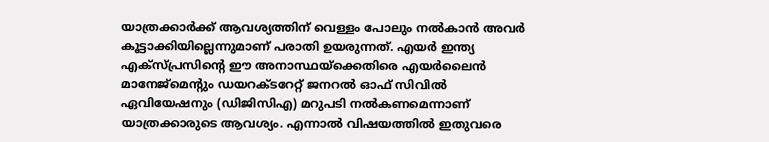യാത്രക്കാർക്ക് ആവശ്യത്തിന് വെള്ളം പോലും നൽകാൻ അവർ കൂട്ടാക്കിയില്ലെന്നുമാണ് പരാതി ഉയരുന്നത്. എയർ ഇന്ത്യ എക്സ്പ്രസിൻ്റെ ഈ അനാസ്ഥയ്ക്കെതിരെ എയർലൈൻ മാനേജ്‌മെൻ്റും ഡയറക്ടറേറ്റ് ജനറൽ ഓഫ് സിവിൽ ഏവിയേഷനും (ഡിജിസിഎ) മറുപടി നൽകണമെന്നാണ് യാത്രക്കാരുടെ ആവശ്യം. എന്നാൽ വിഷയത്തിൽ ഇതുവരെ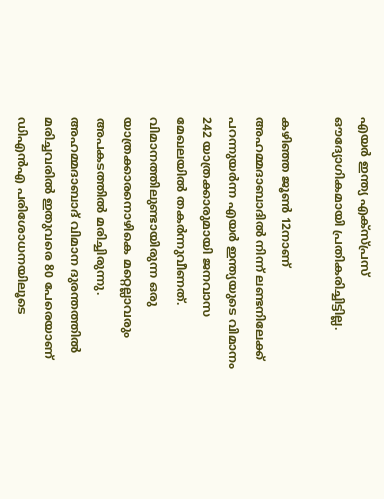എയർ ഇന്ത്യ എക്സ്പ്രസ് ഔദ്യോഗികമായി പ്രതികരിച്ചിട്ടില്ല.

കഴിഞ്ഞ ജൂൺ 12നാണ് അഹമ്മദാബാദിൽ നിന്ന് ലണ്ടനിലേക്ക് പറന്നുയർന്ന എയർ ഇന്ത്യയുടെ വിമാനം 242 യാത്രക്കാരുമായി ജനവാസ മേഖലയിൽ തകർന്നുവീണത്. വിമാനത്തിലുണ്ടായിരുന്ന ഒരു യാത്രക്കാരനൊഴികെ മറ്റെല്ലാവരും അപകടത്തിൽ മരിച്ചിരുന്നു. അഹമ്മദാബാദ് വിമാന ദുരന്തത്തിൽ മരിച്ചവരിൽ ഇതുവരെ 80 പേരെയാണ് ഡിഎൻഎ പരിശോധനയിലൂടെ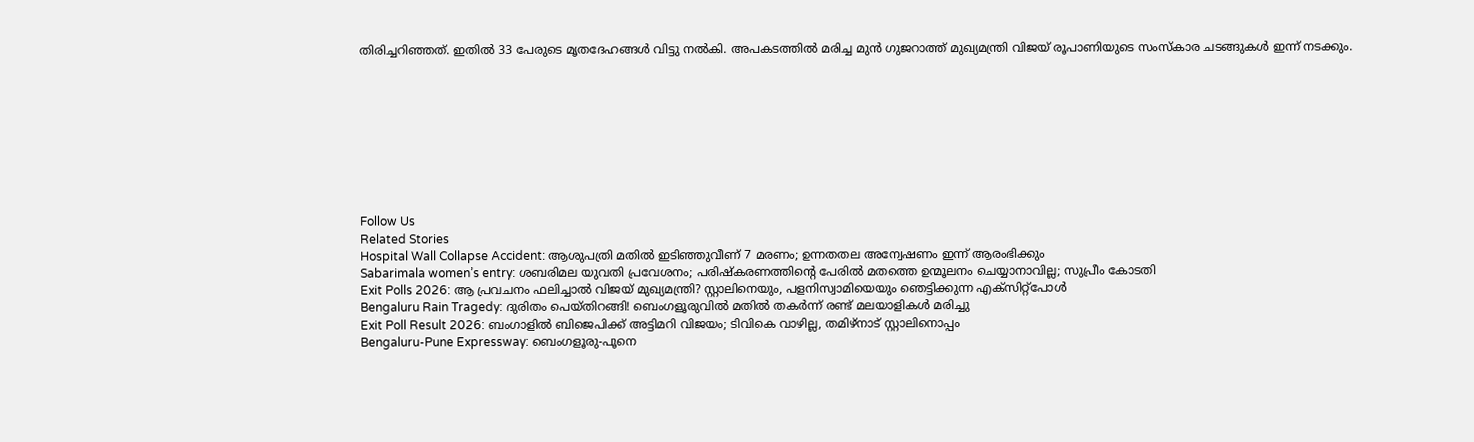തിരിച്ചറിഞ്ഞത്. ഇതിൽ 33 പേരുടെ മൃതദേഹങ്ങൾ വിട്ടു നൽകി. അപകടത്തിൽ മരിച്ച മുൻ ഗുജറാത്ത് മുഖ്യമന്ത്രി വിജയ് രൂപാണിയുടെ സംസ്കാര ചടങ്ങുകൾ ഇന്ന് നടക്കും.









Follow Us
Related Stories
Hospital Wall Collapse Accident: ആശുപത്രി മതിൽ ഇടിഞ്ഞുവീണ് 7 മരണം; ഉന്നതതല അന്വേഷണം ഇന്ന് ആരംഭിക്കും
Sabarimala women’s entry: ശബരിമല യുവതി പ്രവേശനം; പരിഷ്കരണത്തിന്റെ പേരിൽ മതത്തെ ഉന്മൂലനം ചെയ്യാനാവില്ല; സുപ്രീം കോടതി
Exit Polls 2026: ആ പ്രവചനം ഫലിച്ചാല്‍ വിജയ് മുഖ്യമന്ത്രി? സ്റ്റാലിനെയും, പളനിസ്വാമിയെയും ഞെട്ടിക്കുന്ന എക്‌സിറ്റ്‌പോള്‍
Bengaluru Rain Tragedy: ദുരിതം പെയ്തിറങ്ങി! ബെംഗളൂരുവില്‍ മതില്‍ തകര്‍ന്ന് രണ്ട് മലയാളികള്‍ മരിച്ചു
Exit Poll Result 2026: ബംഗാളില്‍ ബിജെപിക്ക് അട്ടിമറി വിജയം; ടിവികെ വാഴില്ല, തമിഴ്‌നാട് സ്റ്റാലിനൊപ്പം
Bengaluru-Pune Expressway: ബെംഗളൂരു-പൂനെ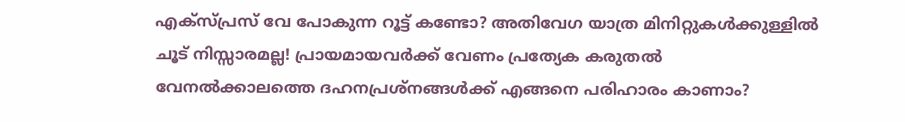എക്‌സ്പ്രസ് വേ പോകുന്ന റൂട്ട് കണ്ടോ? അതിവേഗ യാത്ര മിനിറ്റുകള്‍ക്കുള്ളില്‍
ചൂട് നിസ്സാരമല്ല! പ്രായമായവർക്ക് വേണം പ്രത്യേക കരുതൽ
വേനൽക്കാലത്തെ ദഹനപ്രശ്നങ്ങൾക്ക് എങ്ങനെ പരിഹാരം കാണാം?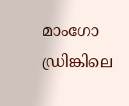മാംഗോ ഡ്രിങ്കിലെ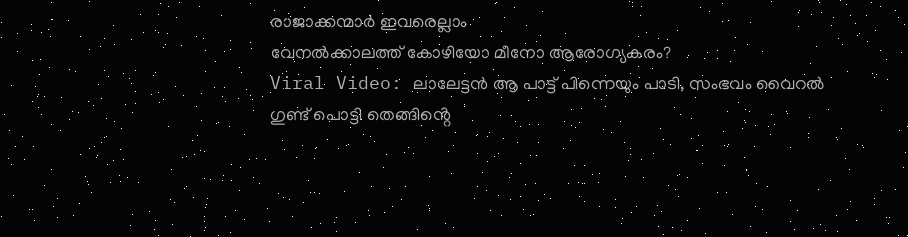രാജാക്കന്മാർ ഇവരെല്ലാം
വേനൽക്കാലത്ത് കോഴിയോ മീനോ ആരോഗ്യകരം?
Viral Video: ലാലേട്ടൻ ആ പാട്ട് പിന്നെയും പാടി, സംഭവം വൈറൽ
ഗുണ്ട് പൊട്ടി തെങ്ങിൻ്റെ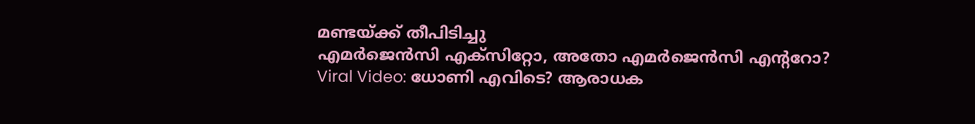മണ്ടയ്ക്ക് തീപിടിച്ചു
എമർജെൻസി എക്സിറ്റോ, അതോ എമർജെൻസി എൻ്ററോ?
Viral Video: ധോണി എവിടെ? ആരാധക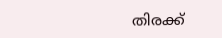തിരക്ക്